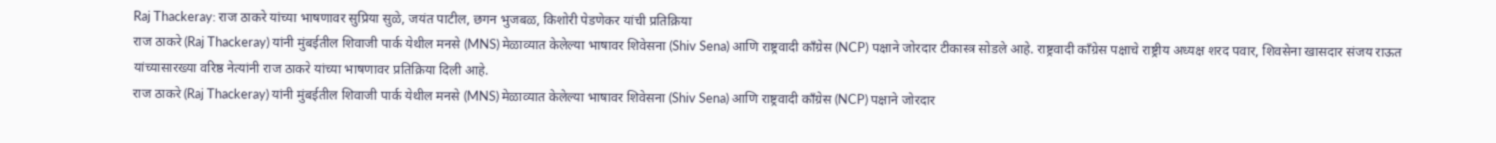Raj Thackeray: राज ठाकरे यांच्या भाषणावर सुप्रिया सुळे, जयंत पाटील, छगन भुजबळ, किशोरी पेडणेकर यांची प्रतिक्रिया
राज ठाकरे (Raj Thackeray) यांनी मुंबईतील शिवाजी पार्क येथील मनसे (MNS) मेळाव्यात केलेल्या भाषावर शिवेसना (Shiv Sena) आणि राष्ट्रवादी काँग्रेस (NCP) पक्षाने जोरदार टीकास्त्र सोडले आहे. राष्ट्रवादी काँग्रेस पक्षाचे राष्ट्रीय अध्यक्ष शरद पवार, शिवसेना खासदार संजय राऊत यांच्यासारख्या वरिष्ठ नेत्यांनी राज ठाकरे यांच्या भाषणावर प्रतिक्रिया दिली आहे.
राज ठाकरे (Raj Thackeray) यांनी मुंबईतील शिवाजी पार्क येथील मनसे (MNS) मेळाव्यात केलेल्या भाषावर शिवेसना (Shiv Sena) आणि राष्ट्रवादी काँग्रेस (NCP) पक्षाने जोरदार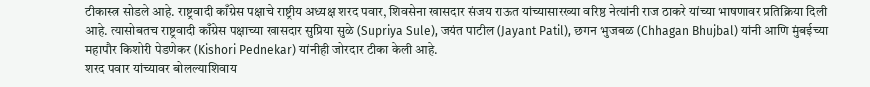टीकास्त्र सोडले आहे. राष्ट्रवादी काँग्रेस पक्षाचे राष्ट्रीय अध्यक्ष शरद पवार, शिवसेना खासदार संजय राऊत यांच्यासारख्या वरिष्ठ नेत्यांनी राज ठाकरे यांच्या भाषणावर प्रतिक्रिया दिली आहे. त्यासोबतच राष्ट्रवादी काँग्रेस पक्षाच्या खासदार सुप्रिया सुळे (Supriya Sule), जयंत पाटील (Jayant Patil), छगन भुजबळ (Chhagan Bhujbal) यांनी आणि मुंबईच्या महापौर किशोरी पेडणेकर (Kishori Pednekar) यांनीही जोरदार टीका केली आहे.
शरद पवार यांच्यावर बोलल्याशिवाय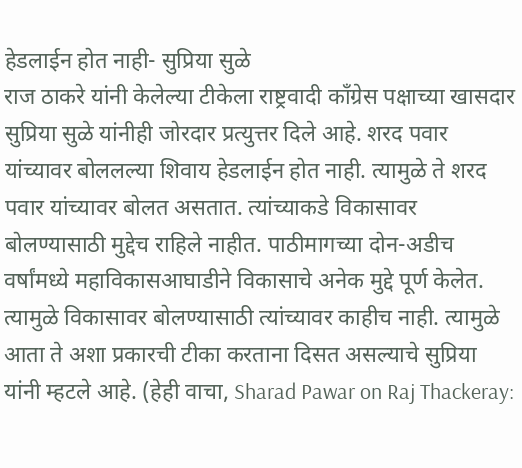हेडलाईन होत नाही- सुप्रिया सुळे
राज ठाकरे यांनी केलेल्या टीकेला राष्ट्रवादी काँग्रेस पक्षाच्या खासदार सुप्रिया सुळे यांनीही जोरदार प्रत्युत्तर दिले आहे. शरद पवार यांच्यावर बोललल्या शिवाय हेडलाईन होत नाही. त्यामुळे ते शरद पवार यांच्यावर बोलत असतात. त्यांच्याकडे विकासावर बोलण्यासाठी मुद्देच राहिले नाहीत. पाठीमागच्या दोन-अडीच वर्षांमध्ये महाविकासआघाडीने विकासाचे अनेक मुद्दे पूर्ण केलेत. त्यामुळे विकासावर बोलण्यासाठी त्यांच्यावर काहीच नाही. त्यामुळे आता ते अशा प्रकारची टीका करताना दिसत असल्याचे सुप्रिया यांनी म्हटले आहे. (हेही वाचा, Sharad Pawar on Raj Thackeray: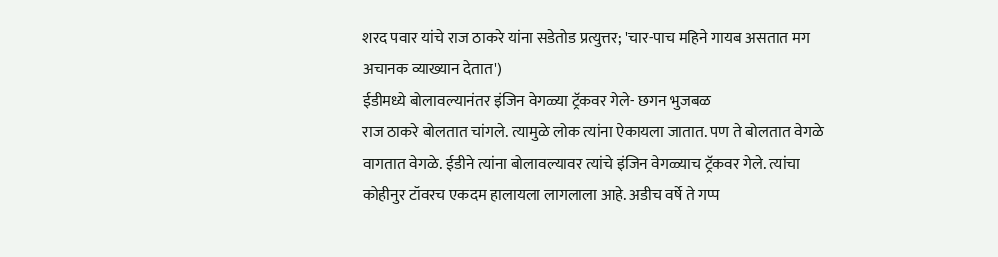शरद पवार यांचे राज ठाकरे यांना सडेतोड प्रत्युत्तर; 'चार-पाच महिने गायब असतात मग अचानक व्याख्यान देतात')
ईडीमध्ये बोलावल्यानंतर इंजिन वेगळ्या ट्रॅकवर गेले- छगन भुजबळ
राज ठाकरे बोलतात चांगले. त्यामुळे लोक त्यांना ऐकायला जातात. पण ते बोलतात वेगळे वागतात वेगळे. ईडीने त्यांना बोलावल्यावर त्यांचे इंजिन वेगळ्याच ट्रॅकवर गेले. त्यांचा कोहीनुर टॉवरच एकदम हालायला लागलाला आहे. अडीच वर्षे ते गप्प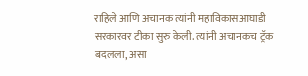राहिले आणि अचानक त्यांनी महाविकासआघाडी सरकारवर टीका सुरु केली. त्यांनी अचानकच ट्रॅक बदलला, असा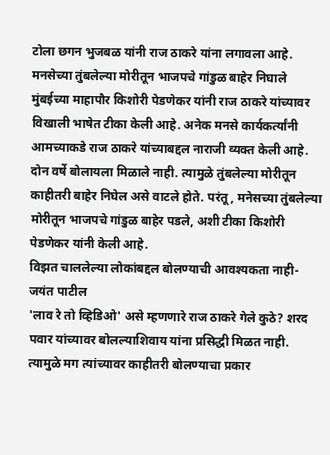टोला छगन भुजबळ यांनी राज ठाकरे यांना लगावला आहे.
मनसेच्या तुंबलेल्या मोरीतून भाजपचे गांडुळ बाहेर निघाले
मुंबईच्या माहापौर किशोरी पेडणेकर यांनी राज ठाकरे यांच्यावर विखाली भाषेत टीका केली आहे. अनेक मनसे कार्यकर्त्यांनी आमच्याकडे राज ठाकरे यांच्याबद्दल नाराजी व्यक्त केली आहे. दोन वर्षे बोलायला मिळाले नाही. त्यामुळे तुंबलेल्या मोरीतून काहीतरी बाहेर निघेल असे वाटले होते. परंतू, मनेसच्या तुंबलेल्या मोरीतून भाजपचे गांडुळ बाहेर पडले, अशी टीका किशोरी पेडणेकर यांनी केली आहे.
विझत चाललेल्या लोकांबद्दल बोलण्याची आवश्यकता नाही- जयंत पाटील
'लाव रे तो व्हिडिओ' असे म्हणणारे राज ठाकरे गेले कुठे? शरद पवार यांच्यावर बोलल्याशिवाय यांना प्रसिद्धी मिळत नाही. त्यामुळे मग त्यांच्यावर काहीतरी बोलण्याचा प्रकार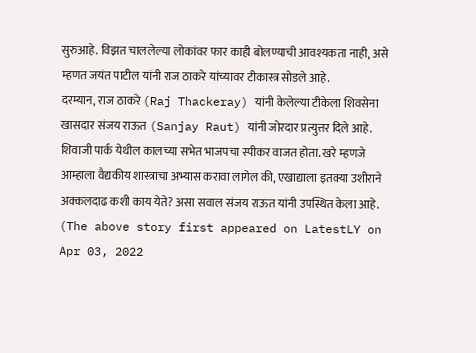सुरुआहे. विझत चाललेल्या लोकांवर फार काही बोलण्याची आवश्यकता नाही, असे म्हणत जयंत पाटील यांनी राज ठाकरे यांच्यावर टीकास्त्र सोडले आहे.
दरम्यान, राज ठाकरे (Raj Thackeray) यांनी केलेल्या टीकेला शिवसेना खासदार संजय राऊत (Sanjay Raut) यांनी जोरदार प्रत्युत्तर दिले आहे. शिवाजी पार्क येथील कालच्या सभेत भाजपचा स्पीकर वाजत होता. खरे म्हणजे आम्हाला वैद्यकीय शास्त्राचा अभ्यास करावा लागेल की, एखाद्याला इतक्या उशीराने अक्कलदाढ कशी काय येते? असा सवाल संजय राऊत यांनी उपस्थित केला आहे.
(The above story first appeared on LatestLY on Apr 03, 2022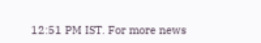12:51 PM IST. For more news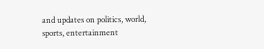and updates on politics, world, sports, entertainment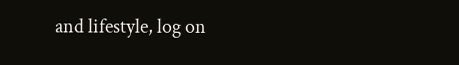and lifestyle, log on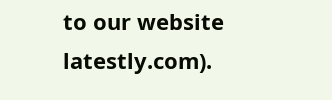to our website latestly.com).